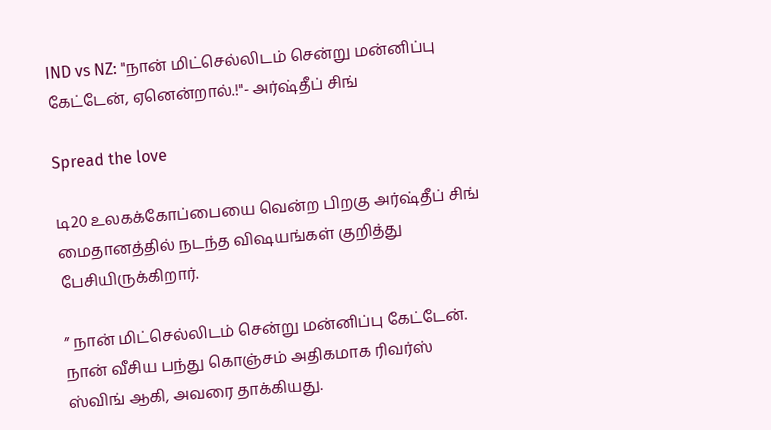IND vs NZ: "நான் மிட்செல்லிடம் சென்று மன்னிப்பு கேட்டேன், ஏனென்றால்.!"- அர்ஷ்தீப் சிங்

Spread the love

டி20 உலகக்கோப்பையை வென்ற பிறகு அர்ஷ்தீப் சிங் மைதானத்தில் நடந்த விஷயங்கள் குறித்து பேசியிருக்கிறார்.

” நான் மிட்செல்லிடம் சென்று மன்னிப்பு கேட்டேன். நான் வீசிய பந்து கொஞ்சம் அதிகமாக ரிவர்ஸ் ஸ்விங் ஆகி, அவரை தாக்கியது.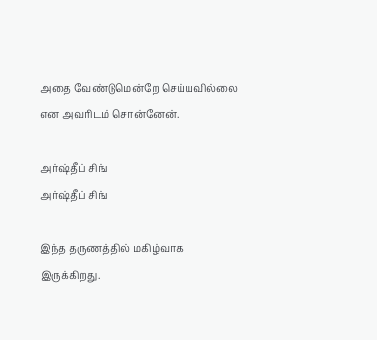அதை வேண்டுமென்றே செய்யவில்லை என அவரிடம் சொன்னேன்.

அர்ஷ்தீப் சிங்
அர்ஷ்தீப் சிங்

இந்த தருணத்தில் மகிழ்வாக இருக்கிறது.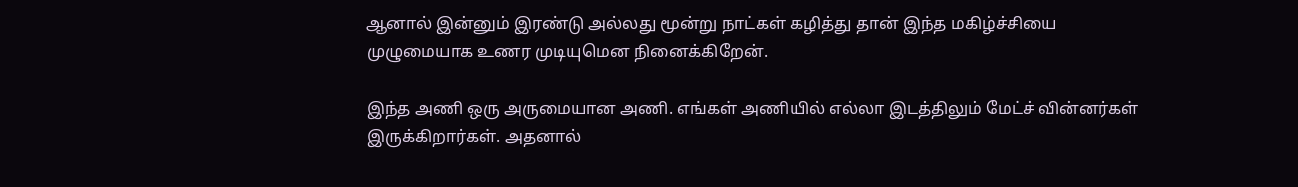ஆனால் இன்னும் இரண்டு அல்லது மூன்று நாட்கள் கழித்து தான் இந்த மகிழ்ச்சியை முழுமையாக உணர முடியுமென நினைக்கிறேன்.

இந்த அணி ஒரு அருமையான அணி. எங்கள் அணியில் எல்லா இடத்திலும் மேட்ச் வின்னர்கள் இருக்கிறார்கள். அதனால்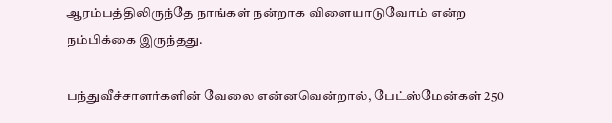ஆரம்பத்திலிருந்தே நாங்கள் நன்றாக விளையாடுவோம் என்ற நம்பிக்கை இருந்தது.

பந்துவீச்சாளர்களின் வேலை என்னவென்றால், பேட்ஸ்மேன்கள் 250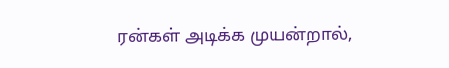ரன்கள் அடிக்க முயன்றால்,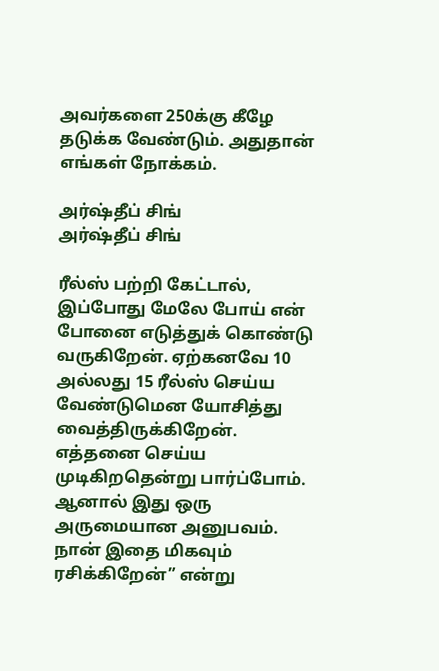அவர்களை 250க்கு கீழே தடுக்க வேண்டும். அதுதான் எங்கள் நோக்கம்.

அர்ஷ்தீப் சிங்
அர்ஷ்தீப் சிங்

ரீல்ஸ் பற்றி கேட்டால், இப்போது மேலே போய் என் போனை எடுத்துக் கொண்டு வருகிறேன். ஏற்கனவே 10 அல்லது 15 ரீல்ஸ் செய்ய வேண்டுமென யோசித்து வைத்திருக்கிறேன். எத்தனை செய்ய முடிகிறதென்று பார்ப்போம். ஆனால் இது ஒரு அருமையான அனுபவம். நான் இதை மிகவும் ரசிக்கிறேன்” என்று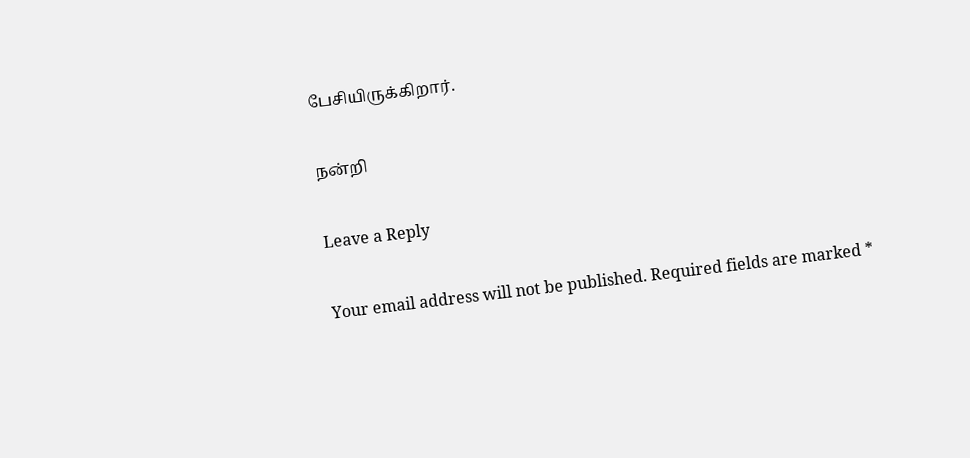பேசியிருக்கிறார்.

நன்றி

Leave a Reply

Your email address will not be published. Required fields are marked *